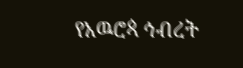የአዉሮጳ ኅብረት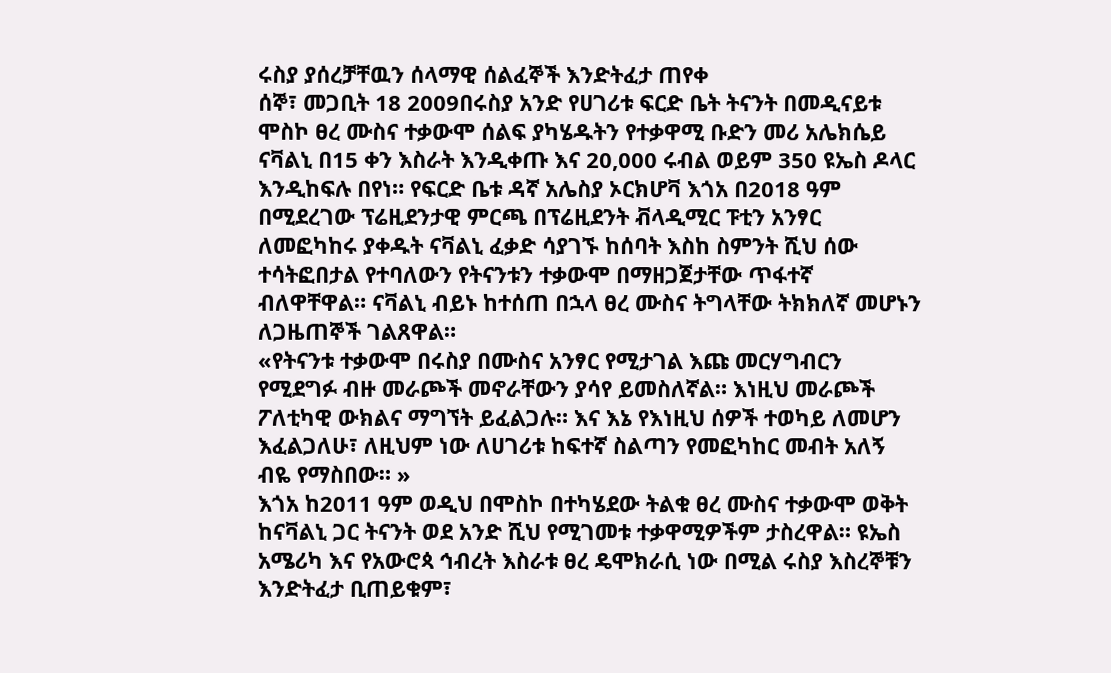ሩስያ ያሰረቻቸዉን ሰላማዊ ሰልፈኞች እንድትፈታ ጠየቀ
ሰኞ፣ መጋቢት 18 2009በሩስያ አንድ የሀገሪቱ ፍርድ ቤት ትናንት በመዲናይቱ ሞስኮ ፀረ ሙስና ተቃውሞ ሰልፍ ያካሄዱትን የተቃዋሚ ቡድን መሪ አሌክሴይ ናቫልኒ በ15 ቀን እስራት እንዲቀጡ እና 20,000 ሩብል ወይም 350 ዩኤስ ዶላር እንዲከፍሉ በየነ። የፍርድ ቤቱ ዳኛ አሌስያ ኦርክሆቫ እጎአ በ2018 ዓም በሚደረገው ፕሬዚደንታዊ ምርጫ በፕሬዚደንት ቭላዲሚር ፑቲን አንፃር ለመፎካከሩ ያቀዱት ናቫልኒ ፈቃድ ሳያገኙ ከሰባት እስከ ስምንት ሺህ ሰው ተሳትፎበታል የተባለውን የትናንቱን ተቃውሞ በማዘጋጀታቸው ጥፋተኛ ብለዋቸዋል። ናቫልኒ ብይኑ ከተሰጠ በኋላ ፀረ ሙስና ትግላቸው ትክክለኛ መሆኑን ለጋዜጠኞች ገልጸዋል።
«የትናንቱ ተቃውሞ በሩስያ በሙስና አንፃር የሚታገል እጩ መርሃግብርን የሚደግፉ ብዙ መራጮች መኖራቸውን ያሳየ ይመስለኛል። እነዚህ መራጮች ፖለቲካዊ ውክልና ማግኘት ይፈልጋሉ። እና እኔ የእነዚህ ሰዎች ተወካይ ለመሆን እፈልጋለሁ፣ ለዚህም ነው ለሀገሪቱ ከፍተኛ ስልጣን የመፎካከር መብት አለኝ ብዬ የማስበው። »
እጎአ ከ2011 ዓም ወዲህ በሞስኮ በተካሄደው ትልቁ ፀረ ሙስና ተቃውሞ ወቅት ከናቫልኒ ጋር ትናንት ወደ አንድ ሺህ የሚገመቱ ተቃዋሚዎችም ታስረዋል። ዩኤስ አሜሪካ እና የአውሮጳ ኅብረት እስራቱ ፀረ ዴሞክራሲ ነው በሚል ሩስያ እስረኞቹን እንድትፈታ ቢጠይቁም፣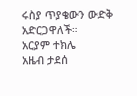ሩስያ ጥያቄውን ውድቅ አድርጋዋለች።
አርያም ተክሌ
አዜብ ታደሰ